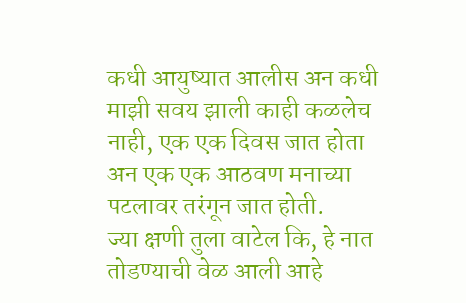कधी आयुष्यात आलीस अन कधी माझी सवय झाली काही कळलेच नाही, एक एक दिवस जात होता अन एक एक आठवण मनाच्या पटलावर तरंगून जात होती.
ज्या क्षणी तुला वाटेल कि, हे नात तोडण्याची वेळ आली आहे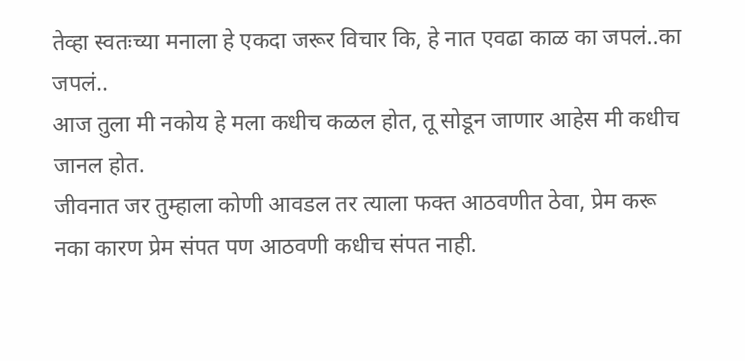तेव्हा स्वतःच्या मनाला हे एकदा जरूर विचार कि, हे नात एवढा काळ का जपलं..का जपलं..
आज तुला मी नकोय हे मला कधीच कळल होत, तू सोडून जाणार आहेस मी कधीच जानल होत.
जीवनात जर तुम्हाला कोणी आवडल तर त्याला फक्त आठवणीत ठेवा, प्रेम करू नका कारण प्रेम संपत पण आठवणी कधीच संपत नाही.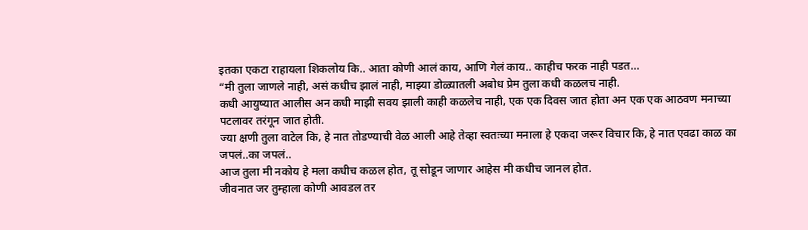इतका एकटा राहायला शिकलोय कि.. आता कोणी आलं काय, आणि गेलं काय.. काहीच फरक नाही पडत…
“मी तुला जाणले नाही, असं कधीच झालं नाही, माझ्या डोळ्यातली अबोध प्रेम तुला कधी कळलच नाही.
कधी आयुष्यात आलीस अन कधी माझी सवय झाली काही कळलेच नाही, एक एक दिवस जात होता अन एक एक आठवण मनाच्या पटलावर तरंगून जात होती.
ज्या क्षणी तुला वाटेल कि, हे नात तोडण्याची वेळ आली आहे तेव्हा स्वतःच्या मनाला हे एकदा जरूर विचार कि, हे नात एवढा काळ का जपलं..का जपलं..
आज तुला मी नकोय हे मला कधीच कळल होत, तू सोडून जाणार आहेस मी कधीच जानल होत.
जीवनात जर तुम्हाला कोणी आवडल तर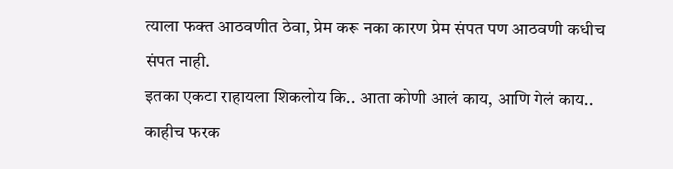त्याला फक्त आठवणीत ठेवा, प्रेम करू नका कारण प्रेम संपत पण आठवणी कधीच संपत नाही.
इतका एकटा राहायला शिकलोय कि.. आता कोणी आलं काय, आणि गेलं काय.. काहीच फरक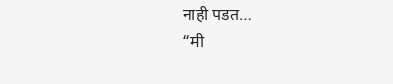नाही पडत…
“मी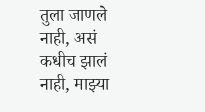तुला जाणले नाही, असं कधीच झालं नाही, माझ्या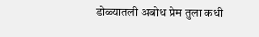डोळ्यातली अबोध प्रेम तुला कधी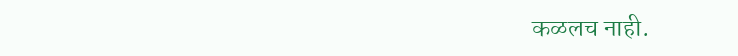कळलच नाही.